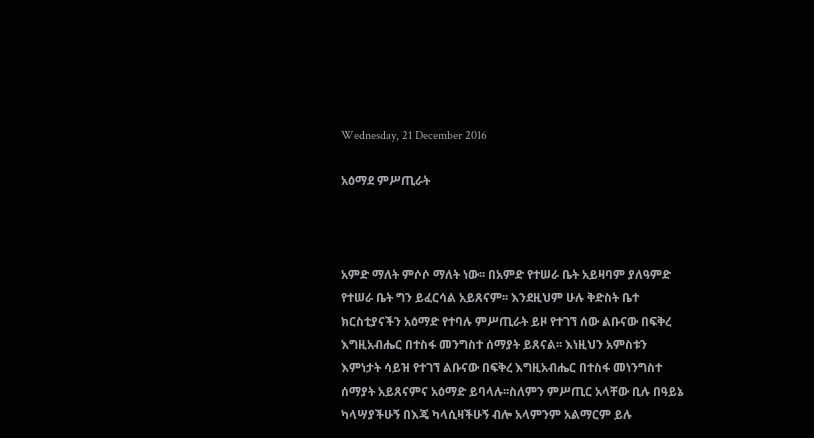Wednesday, 21 December 2016

አዕማደ ምሥጢራት



አምድ ማለት ምሶሶ ማለት ነው፡፡ በአምድ የተሠራ ቤት አይዛባም ያለዓምድ የተሠራ ቤት ግን ይፈርሳል አይጸናም፡፡ እንደዚህም ሁሉ ቅድስት ቤተ ክርስቲያናችን አዕማድ የተባሉ ምሥጢራት ይዞ የተገኘ ሰው ልቡናው በፍቅረ እግዚአብሔር በተስፋ መንግስተ ሰማያት ይጸናል፡፡ እነዚህን አምስቱን እምነታት ሳይዝ የተገኘ ልቡናው በፍቅረ እግዚአብሔር በተስፋ መነንግስተ ሰማያት አይጸናምና አዕማድ ይባላሉ፡፡ስለምን ምሥጢር አላቸው ቢሉ በዓይኔ ካላሣያችሁኝ በእጄ ካላሲዛችሁኝ ብሎ አላምንም አልማርም ይሉ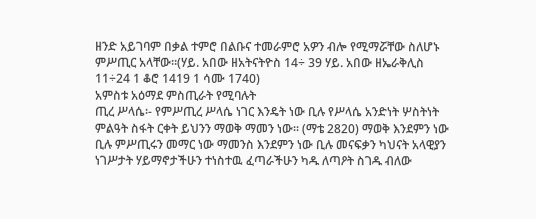ዘንድ አይገባም በቃል ተምሮ በልቡና ተመራምሮ አዎን ብሎ የሚማሯቸው ስለሆኑ ምሥጢር አላቸው፡፡(ሃይ. አበው ዘአትናትዮስ 14÷ 39 ሃይ. አበው ዘኤራቅሊስ 11÷24 1 ቆሮ 1419 1 ሳሙ 1740)
አምስቱ አዕማደ ምስጢራት የሚባሉት
ጢረ ሥላሴ፡- የምሥጢረ ሥላሴ ነገር እንዴት ነው ቢሉ የሥላሴ አንድነት ሦስትነት ምልዓት ስፋት ርቀት ይህንን ማወቅ ማመን ነው፡፡ (ማቴ 2820) ማወቅ እንደምን ነው ቢሉ ምሥጢሩን መማር ነው ማመንስ እንደምን ነው ቢሉ መናፍቃን ካህናት አላዊያን ነገሥታት ሃይማኖታችሁን ተነስተዉ ፈጣራችሁን ካዱ ለጣዖት ስገዱ ብለው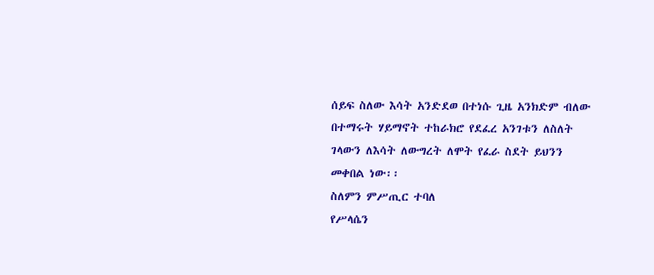ሰይፍ ስለው እሳት አንድደወ በተነሱ ጊዜ አንክድም ብለው በተማሩት ሃይማኖት ተከራክሮ የደፈረ አንገቱን ለስለት ገላውን ለእሳት ለውግረት ለሞት የፈራ ስደት ይህንን መቀበል ነው፡፡
ስለምን ምሥጢር ተባለ
የሥላሴን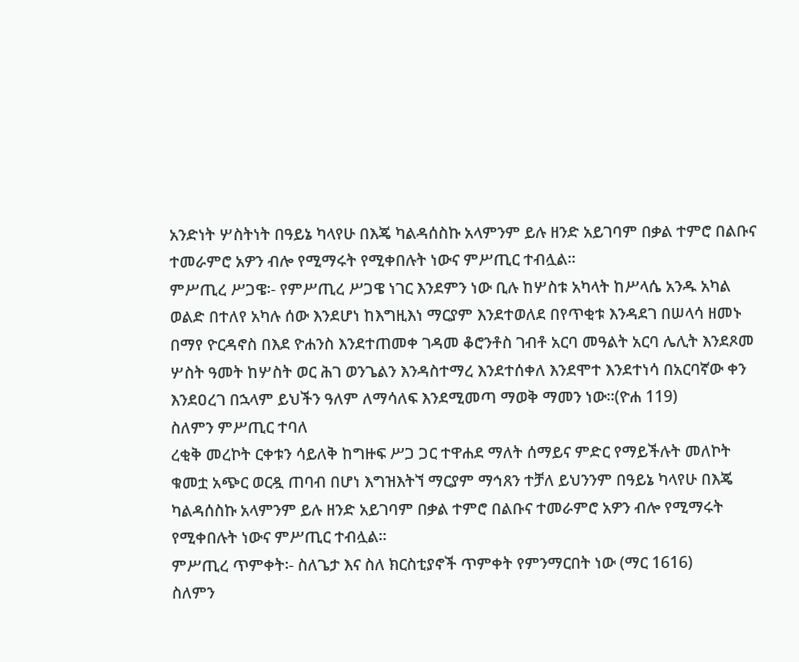አንድነት ሦስትነት በዓይኔ ካላየሁ በእጄ ካልዳሰስኩ አላምንም ይሉ ዘንድ አይገባም በቃል ተምሮ በልቡና ተመራምሮ አዎን ብሎ የሚማሩት የሚቀበሉት ነውና ምሥጢር ተብሏል፡፡
ምሥጢረ ሥጋዌ፡- የምሥጢረ ሥጋዌ ነገር እንደምን ነው ቢሉ ከሦስቱ አካላት ከሥላሴ አንዱ አካል ወልድ በተለየ አካሉ ሰው እንደሆነ ከእግዚእነ ማርያም እንደተወለደ በየጥቂቱ እንዳደገ በሠላሳ ዘመኑ በማየ ዮርዳኖስ በእደ ዮሐንስ እንደተጠመቀ ገዳመ ቆሮንቶስ ገብቶ አርባ መዓልት አርባ ሌሊት እንደጾመ ሦስት ዓመት ከሦስት ወር ሕገ ወንጌልን እንዳስተማረ እንደተሰቀለ እንደሞተ እንደተነሳ በአርባኛው ቀን እንደዐረገ በኋላም ይህችን ዓለም ለማሳለፍ እንደሚመጣ ማወቅ ማመን ነው፡፡(ዮሐ 119)
ስለምን ምሥጢር ተባለ
ረቂቅ መረኮት ርቀቱን ሳይለቅ ከግዙፍ ሥጋ ጋር ተዋሐደ ማለት ሰማይና ምድር የማይችሉት መለኮት ቁመቷ አጭር ወርዷ ጠባብ በሆነ እግዝእትኘ ማርያም ማኅጸን ተቻለ ይህንንም በዓይኔ ካላየሁ በእጄ ካልዳሰስኩ አላምንም ይሉ ዘንድ አይገባም በቃል ተምሮ በልቡና ተመራምሮ አዎን ብሎ የሚማሩት የሚቀበሉት ነውና ምሥጢር ተብሏል፡፡
ምሥጢረ ጥምቀት፡- ስለጌታ እና ስለ ክርስቲያኖች ጥምቀት የምንማርበት ነው (ማር 1616)
ስለምን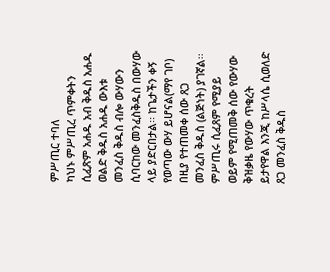ምሥጢር ተባለ
ካህኑ ምሥጢረ ጥምቀትን ሲፈጽም አሐዱ አብ ቅዱስ አሐዱ ወልድ ቅዱስ አሐዱ ውእቱ መንፈስ ቅዱስ ብሎ ውሃውን ሲባርከው መንፈስቅዱስ በውሃው ላይ ያድርበታል፡፡ ከጌታችን ቀኝ የወጣው ውሃ ይሆናል(ማየ ገቦ) በዚያ የተጠመቀ ሰው ጸጋ መንፈስ ቅዱስ (ልጅነት) ያገኛል፡፡ ምሥጢሩ ሲፈጸም የሚያይ ወይም የሚጠመቅ ሰው የውሃው ቅዝቃዜ የውሃው ጥቁረት ይታየዋል እንጂ ከሥላሴ ሲወለድ ጸጋ መንፈስ ቅዱስ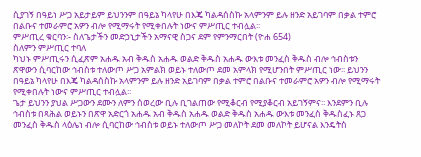ሲያገኝ በዓይነ ሥጋ አይታይም ይህንንም በዓይኔ ካላየሁ በእጄ ካልዳሰስኩ አላምንም ይሉ ዘንድ አይገባም በቃል ተምሮ በልቡና ተመራምሮ አዎን ብሎ የሚማሩት የሚቀበሉት ነውና ምሥጢር ተብሏል፡፡
ምሥጢረ ቁርባን፡- ስለጌታችን መድኃኒታችን አማናዊ ስጋና ደም የምንማርበት (ዮሐ 654)
ስለምን ምሥጢር ተባለ
ካህኑ ምሥጢሩን ሲፈጽም አሐዱ አብ ቅዱስ አሐዱ ወልድ ቅዱስ አሐዱ ውእቱ መንፈስ ቅዱስ ብሎ ኅብስቱን ጽዋውን ሲባርከው ኅብስቱ ተለውጦ ሥጋ አምልክ ወይኑ ተለውጦ ደመ አምላክ የሚሆንበት ምሥጢር ነው፡፡ ይህንን በዓይኔ ካላየሁ በእጄ ካልዳሰስኩ አላምንም ይሉ ዘንድ አይገባም በቃል ተምሮ በልቡና ተመራምሮ አዎን ብሎ የሚማሩት የሚቀበሉት ነውና ምሥጢር ተብሏል፡፡
ጌታ ይህንን ያህል ሥጋውን ደሙን ለምን ሰወረው ቢሉ ቢገልጠው የሚቆርብ የሚያቆርብ አይገኝምና፡፡ እንደምን ቢሉ ኅብስቱ በጻሕል ወይኑን በጽዋ አድርጎ አሐዱ አብ ቅዱስ አሐዱ ወልድ ቅዱስ አሐዱ ውእቱ መንፈስ ቅዱስፈኑ ጸጋ መንፈስ ቅዱስ ላዕሌነ ብሎ ሲባርከው ኅብስቱ ወይኑ ተለውጦ ሥጋ መለኮት ደመ መለኮት ይሆናል እንዴትስ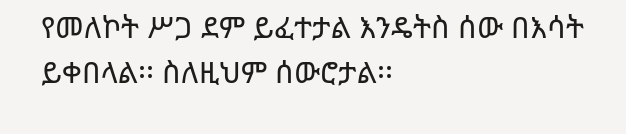የመለኮት ሥጋ ደም ይፈተታል እንዴትስ ሰው በእሳት ይቀበላል፡፡ ስለዚህም ሰውሮታል፡፡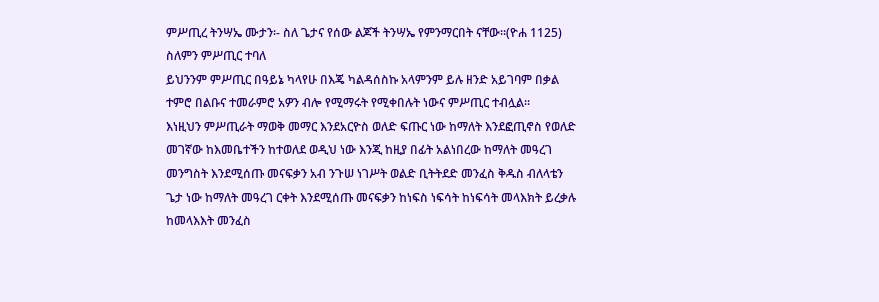ምሥጢረ ትንሣኤ ሙታን፡- ስለ ጌታና የሰው ልጆች ትንሣኤ የምንማርበት ናቸው፡፡(ዮሐ 1125)
ስለምን ምሥጢር ተባለ
ይህንንም ምሥጢር በዓይኔ ካላየሁ በእጄ ካልዳሰስኩ አላምንም ይሉ ዘንድ አይገባም በቃል ተምሮ በልቡና ተመራምሮ አዎን ብሎ የሚማሩት የሚቀበሉት ነውና ምሥጢር ተብሏል፡፡
እነዚህን ምሥጢራት ማወቅ መማር እንደአርዮስ ወለድ ፍጡር ነው ከማለት እንደፎጢኖስ የወለድ መገኛው ከእመቤተችን ከተወለደ ወዲህ ነው እንጂ ከዚያ በፊት አልነበረው ከማለት መዓረገ መንግስት እንደሚሰጡ መናፍቃን አብ ንጉሠ ነገሥት ወልድ ቢትትደድ መንፈስ ቅዱስ ብለላቴን ጌታ ነው ከማለት መዓረገ ርቀት እንደሚሰጡ መናፍቃን ከነፍስ ነፍሳት ከነፍሳት መላእክት ይረቃሉ ከመላእእት መንፈስ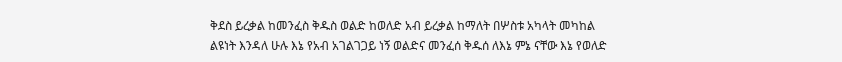ቅደስ ይረቃል ከመንፈስ ቅዱስ ወልድ ከወለድ አብ ይረቃል ከማለት በሦስቱ አካላት መካከል ልዩነት እንዳለ ሁሉ እኔ የአብ አገልገጋይ ነኝ ወልድና መንፈሰ ቅዱሰ ለእኔ ምኔ ናቸው እኔ የወለድ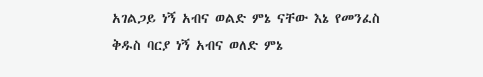አገልጋይ ነኝ አብና ወልድ ምኔ ናቸው እኔ የመንፈስ ቅዱስ ባርያ ነኝ አብና ወለድ ምኔ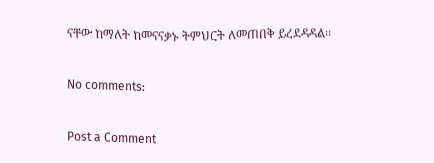ናቸው ከማለት ከመናናቃኑ ትምህርት ለመጠበቅ ይረደዳዳል፡፡

No comments:

Post a Comment